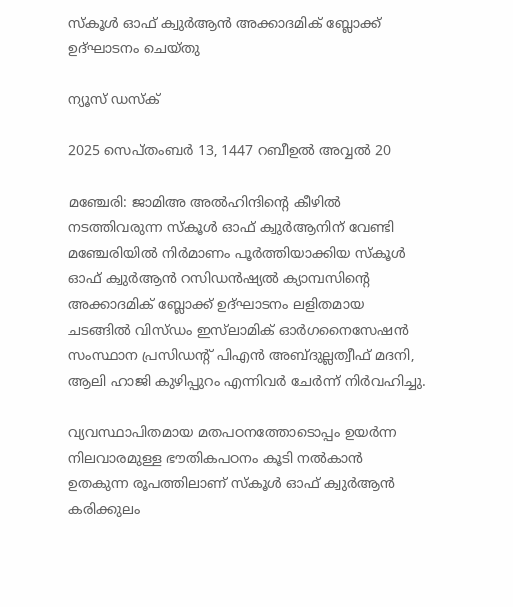സ്‌കൂൾ ഓഫ് ക്വുർആൻ അക്കാദമിക് ബ്ലോക്ക് ഉദ്ഘാടനം ചെയ്തു

ന്യൂസ് ഡസ്ക്

2025 സെപ്തംബർ 13, 1447 റബീഉൽ അവ്വൽ 20

മഞ്ചേരി: ജാമിഅ അൽഹിന്ദിന്റെ കീഴിൽ നടത്തിവരുന്ന സ്‌കൂൾ ഓഫ് ക്വുർആനിന് വേണ്ടി മഞ്ചേരിയിൽ നിർമാണം പൂർത്തിയാക്കിയ സ്‌കൂൾ ഓഫ് ക്വുർആൻ റസിഡൻഷ്യൽ ക്യാമ്പസിന്റെ അക്കാദമിക് ബ്ലോക്ക് ഉദ്ഘാടനം ലളിതമായ ചടങ്ങിൽ വിസ്ഡം ഇസ്‌ലാമിക് ഓർഗനൈസേഷൻ സംസ്ഥാന പ്രസിഡന്റ് പിഎൻ അബ്ദുല്ലത്വീഫ് മദനി, ആലി ഹാജി കുഴിപ്പുറം എന്നിവർ ചേർന്ന് നിർവഹിച്ചു.

വ്യവസ്ഥാപിതമായ മതപഠനത്തോടൊപ്പം ഉയർന്ന നിലവാരമുള്ള ഭൗതികപഠനം കൂടി നൽകാൻ ഉതകുന്ന രൂപത്തിലാണ് സ്‌കൂൾ ഓഫ് ക്വുർആൻ കരിക്കുലം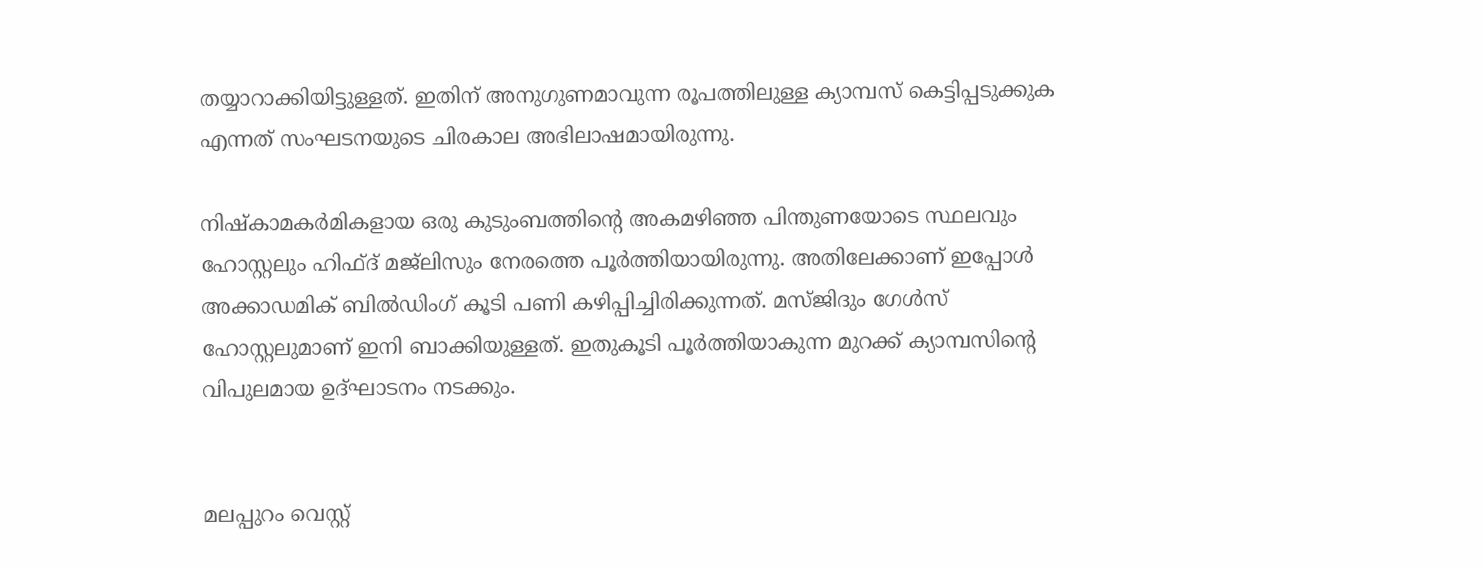തയ്യാറാക്കിയിട്ടുള്ളത്. ഇതിന് അനുഗുണമാവുന്ന രൂപത്തിലുള്ള ക്യാമ്പസ് കെട്ടിപ്പടുക്കുക എന്നത് സംഘടനയുടെ ചിരകാല അഭിലാഷമായിരുന്നു.

നിഷ്‌കാമകർമികളായ ഒരു കുടുംബത്തിന്റെ അകമഴിഞ്ഞ പിന്തുണയോടെ സ്ഥലവും ഹോസ്റ്റലും ഹിഫ്ദ് മജ്‌ലിസും നേരത്തെ പൂർത്തിയായിരുന്നു. അതിലേക്കാണ് ഇപ്പോൾ അക്കാഡമിക് ബിൽഡിംഗ് കൂടി പണി കഴിപ്പിച്ചിരിക്കുന്നത്. മസ്ജിദും ഗേൾസ് ഹോസ്റ്റലുമാണ് ഇനി ബാക്കിയുള്ളത്. ഇതുകൂടി പൂർത്തിയാകുന്ന മുറക്ക് ക്യാമ്പസിന്റെ വിപുലമായ ഉദ്ഘാടനം നടക്കും.


മലപ്പുറം വെസ്റ്റ്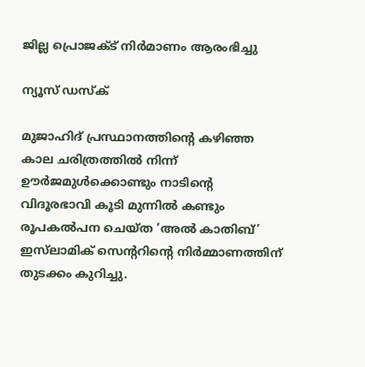ജില്ല പ്രൊജക്ട് നിർമാണം ആരംഭിച്ചു

ന്യൂസ് ഡസ്ക്

മുജാഹിദ് പ്രസ്ഥാനത്തിന്റെ കഴിഞ്ഞ കാല ചരിത്രത്തിൽ നിന്ന് ഊർജമുൾക്കൊണ്ടും നാടിന്റെ വിദൂരഭാവി കൂടി മുന്നിൽ കണ്ടും രൂപകൽപന ചെയ്ത ‘അൽ കാതിബ്’ ഇസ്‌ലാമിക് സെന്ററിന്റെ നിർമ്മാണത്തിന് തുടക്കം കുറിച്ചു.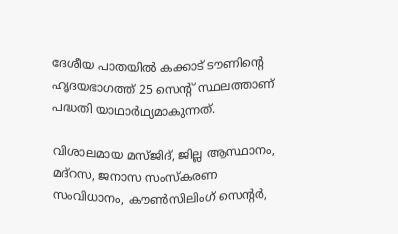ദേശീയ പാതയിൽ കക്കാട് ടൗണിന്റെ ഹൃദയഭാഗത്ത് 25 സെന്റ് സ്ഥലത്താണ് പദ്ധതി യാഥാർഥ്യമാകുന്നത്.

വിശാലമായ മസ്ജിദ്, ജില്ല ആസ്ഥാനം, മദ്‌റസ, ജനാസ സംസ്‌കരണ സംവിധാനം, കൗൺസിലിംഗ് സെന്റർ,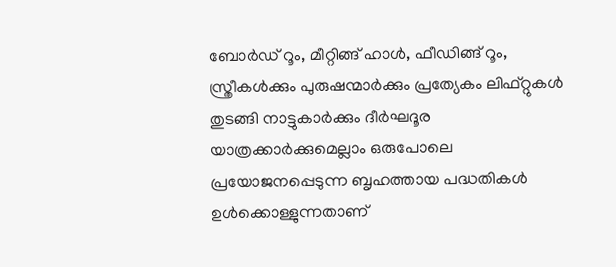ബോർഡ് റൂം, മീറ്റിങ്ങ് ഹാൾ, ഫീഡിങ്ങ് റൂം, സ്ത്രീകൾക്കും പുരുഷന്മാർക്കും പ്രത്യേകം ലിഫ്റ്റുകൾ തുടങ്ങി നാട്ടുകാർക്കും ദീർഘദൂര യാത്രക്കാർക്കുമെല്ലാം ഒരുപോലെ പ്രയോജനപ്പെടുന്ന ബൃഹത്തായ പദ്ധതികൾ ഉൾക്കൊള്ളുന്നതാണ്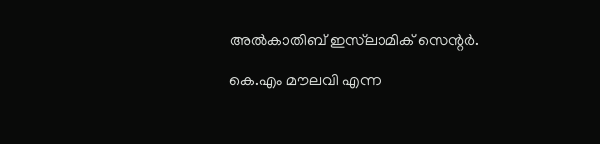അൽകാതിബ് ഇസ്‌ലാമിക് സെന്റർ.

കെ.എം മൗലവി എന്ന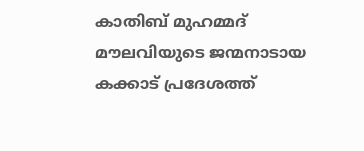കാതിബ് മുഹമ്മദ് മൗലവിയുടെ ജന്മനാടായ കക്കാട് പ്രദേശത്ത്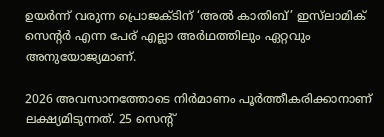ഉയർന്ന് വരുന്ന പ്രൊജക്ടിന് ‘അൽ കാതിബ്’ ഇസ്‌ലാമിക് സെന്റർ എന്ന പേര് എല്ലാ അർഥത്തിലും ഏറ്റവും അനുയോജ്യമാണ്.

2026 അവസാനത്തോടെ നിർമാണം പൂർത്തീകരിക്കാനാണ് ലക്ഷ്യമിടുന്നത്. 25 സെന്റ്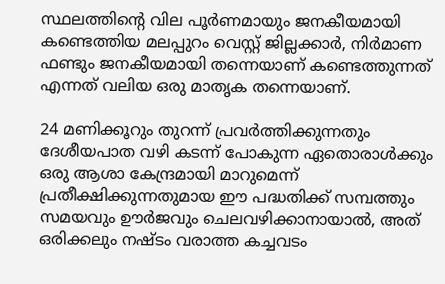സ്ഥലത്തിന്റെ വില പൂർണമായും ജനകീയമായി കണ്ടെത്തിയ മലപ്പുറം വെസ്റ്റ് ജില്ലക്കാർ, നിർമാണ ഫണ്ടും ജനകീയമായി തന്നെയാണ് കണ്ടെത്തുന്നത് എന്നത് വലിയ ഒരു മാതൃക തന്നെയാണ്.

24 മണിക്കൂറും തുറന്ന് പ്രവർത്തിക്കുന്നതും ദേശീയപാത വഴി കടന്ന് പോകുന്ന ഏതൊരാൾക്കും ഒരു ആശാ കേന്ദ്രമായി മാറുമെന്ന് പ്രതീക്ഷിക്കുന്നതുമായ ഈ പദ്ധതിക്ക് സമ്പത്തും സമയവും ഊർജവും ചെലവഴിക്കാനായാൽ, അത് ഒരിക്കലും നഷ്ടം വരാത്ത കച്ചവടം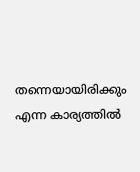തന്നെയായിരിക്കും എന്ന കാര്യത്തിൽ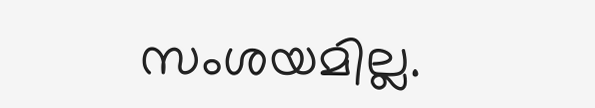സംശയമില്ല.